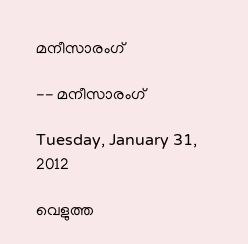മനീസാരംഗ്

-- മനീസാരംഗ്

Tuesday, January 31, 2012

വെളുത്ത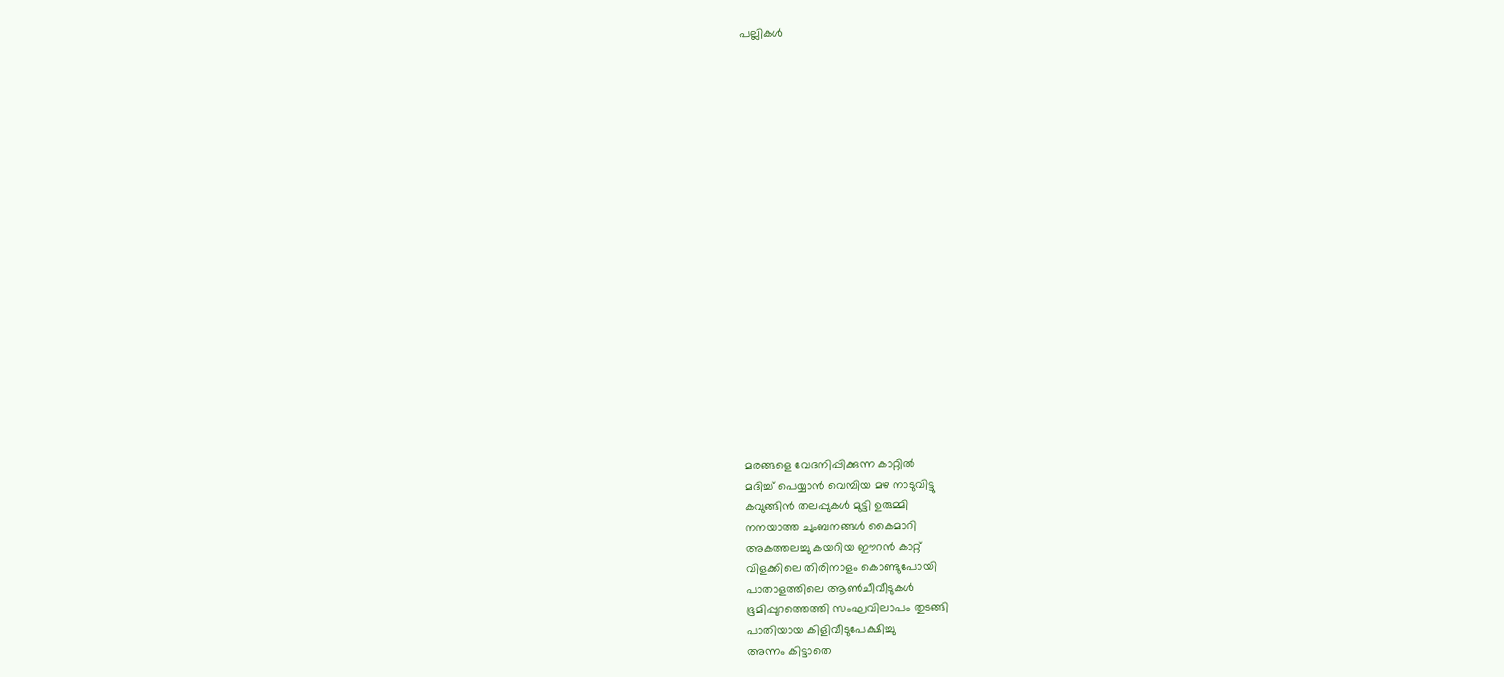പല്ലികള്‍




















മരങ്ങളെ വേദനിപ്പിക്കുന്ന കാറ്റില്‍
മദിച്ച് പെയ്യാന്‍ വെമ്പിയ മഴ നാടുവിട്ടു
കവുങ്ങിന്‍ തലപ്പുകള്‍ മുട്ടി ഉരുമ്മി
നനയാത്ത ചുംബനങ്ങള്‍ കൈമാറി
അകത്തലച്ചു കയറിയ ഈറന്‍ കാറ്റ്
വിളക്കിലെ തിരിനാളം കൊണ്ടുപോയി
പാതാളത്തിലെ ആണ്‍ചീവീടുകള്‍
ഭൂമിപ്പുറത്തെത്തി സംഘവിലാപം തുടങ്ങി
പാതിയായ കിളിവീടുപേക്ഷിച്ചു
അന്നം കിട്ടാതെ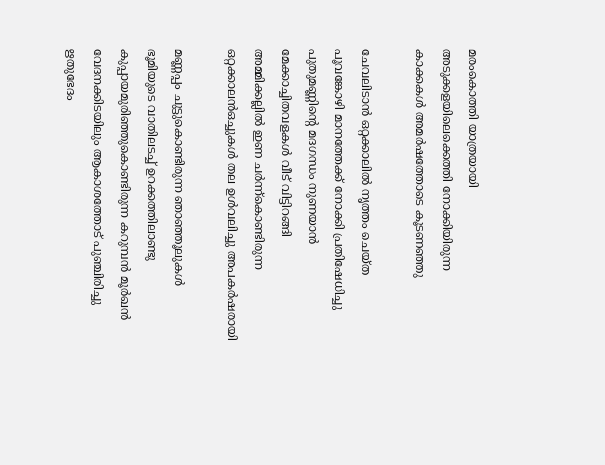മരംകൊത്തി യാത്രയായി
അടുക്കളയിലെക്കെത്തി നോക്കിയിരുന്ന
കാക്കകള്‍ അമര്‍ഷത്തോടെ കൂടണഞ്ഞു

ചേവലിടാന്‍ ഒറ്റക്കാലില്‍ നൃത്തം ചെയ്ത
പൂവങ്കോഴി മാനത്തേക്ക് നോക്കി പ്രതിഷേധിച്ചു
പുതുമണ്ണിന്റെ മദഗന്ധം നുണയാന്‍
മേക്കാച്ചിതവളകള്‍ വീട് വിട്ടിറങ്ങി
അമ്മിക്കല്ലില്‍ ഇണ ചര്‍ന്ന്കൊണ്ടിരുന്ന
ഒറ്റക്കാലന്‍ഒച്ചുകള്‍ തല ഉള്‍വലിച്ചു അപകര്‍ഷരായി

മണ്ണപ്പം ചുട്ടുകൊണ്ടിരുന്ന ഞാഞ്ഞൂലുകള്‍
ഭൂമിയുടെ വാതിലടച്ച് ഉറക്കത്തിലാണ്ടു
കുപ്പായമുരിഞ്ഞുകൊണ്ടിരുന്ന കറുമ്പന്‍ മൂര്‍ഖന്‍
വേദനക്കിടയിലും ആകാശത്തോട് പുഞ്ചിരിച്ചു
ഋതുഭേദം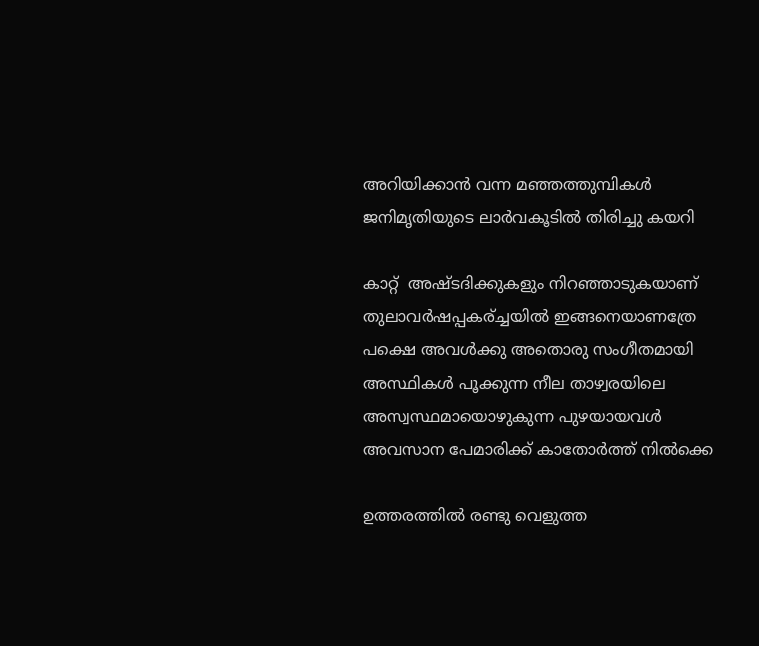അറിയിക്കാന്‍ വന്ന മഞ്ഞത്തുമ്പികള്‍
ജനിമൃതിയുടെ ലാര്‍വകൂടില്‍ തിരിച്ചു കയറി

കാറ്റ്  അഷ്ടദിക്കുകളും നിറഞ്ഞാടുകയാണ്
തുലാവര്‍ഷപ്പകര്ച്ചയില്‍ ഇങ്ങനെയാണത്രേ
പക്ഷെ അവള്‍ക്കു അതൊരു സംഗീതമായി
അസ്ഥികള്‍ പൂക്കുന്ന നീല താഴ്വരയിലെ
അസ്വസ്ഥമായൊഴുകുന്ന പുഴയായവള്‍
അവസാന പേമാരിക്ക് കാതോര്‍ത്ത് നില്‍ക്കെ

ഉത്തരത്തില്‍ രണ്ടു വെളുത്ത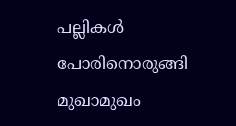പല്ലികള്‍
പോരിനൊരുങ്ങി   മുഖാമുഖം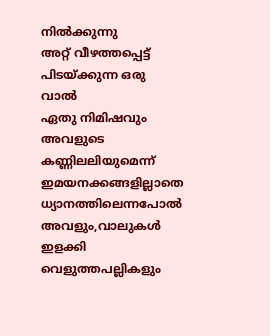നില്‍ക്കുന്നു
അറ്റ് വീഴത്തപ്പെട്ട് പിടയ്ക്കുന്ന ഒരു വാല്‍
ഏതു നിമിഷവും അവളുടെ കണ്ണിലലിയുമെന്ന്
ഇമയനക്കങ്ങളില്ലാതെ ധ്യാനത്തിലെന്നപോല്‍
അവളും,വാലുകള്‍ ഇളക്കി വെളുത്തപല്ലികളും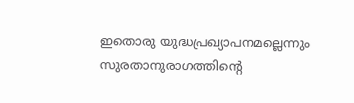ഇതൊരു യുദ്ധപ്രഖ്യാപനമല്ലെന്നും
സുരതാനുരാഗത്തിന്റെ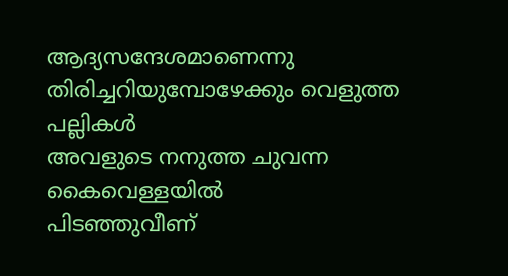ആദ്യസന്ദേശമാണെന്നു
തിരിച്ചറിയുമ്പോഴേക്കും വെളുത്ത പല്ലികള്‍
അവളുടെ നനുത്ത ചുവന്ന കൈവെള്ളയില്‍
പിടഞ്ഞുവീണ്‌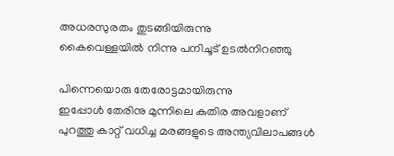അധരസുരതം തുടങ്ങിയിരുന്നു
കൈവെള്ളയില്‍ നിന്നു പനിചൂട് ഉടല്‍നിറഞ്ഞു

പിന്നെയൊരു തേരോട്ടമായിരുന്നു
ഇപ്പോള്‍ തേരിനു മുന്നിലെ കുതിര അവളാണ്
പുറത്തു കാറ്റ് വധിച്ച മരങ്ങളുടെ അന്ത്യവിലാപങ്ങള്‍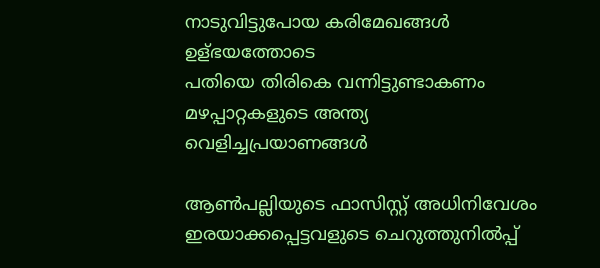നാടുവിട്ടുപോയ കരിമേഖങ്ങള്‍ ഉള്ഭയത്തോടെ
പതിയെ തിരികെ വന്നിട്ടുണ്ടാകണം
മഴപ്പാറ്റകളുടെ അന്ത്യ വെളിച്ചപ്രയാണങ്ങള്‍

ആണ്‍പല്ലിയുടെ ഫാസിസ്റ്റ് അധിനിവേശം
ഇരയാക്കപ്പെട്ടവളുടെ ചെറുത്തുനില്‍പ്പ്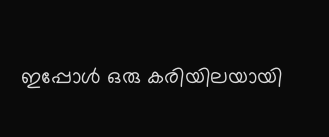ഇപ്പോള്‍ ഒരു കരിയിലയായി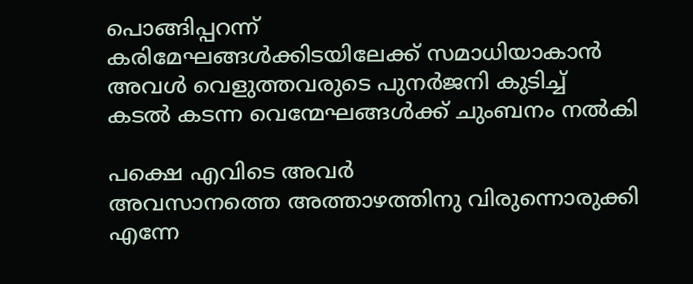പൊങ്ങിപ്പറന്ന്
കരിമേഘങ്ങള്‍ക്കിടയിലേക്ക് സമാധിയാകാന്‍
അവള്‍ വെളുത്തവരുടെ പുനര്‍ജനി കുടിച്ച്
കടല്‍ കടന്ന വെന്മേഘങ്ങള്‍ക്ക് ചുംബനം നല്‍കി

പക്ഷെ എവിടെ അവര്‍
അവസാനത്തെ അത്താഴത്തിനു വിരുന്നൊരുക്കി
എന്നേ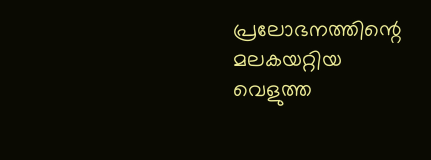പ്രലോഭനത്തിന്റെ മലകയറ്റിയ
വെളുത്ത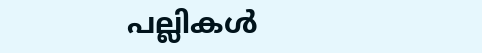പല്ലികള്‍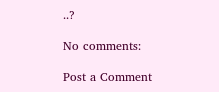..?

No comments:

Post a Comment